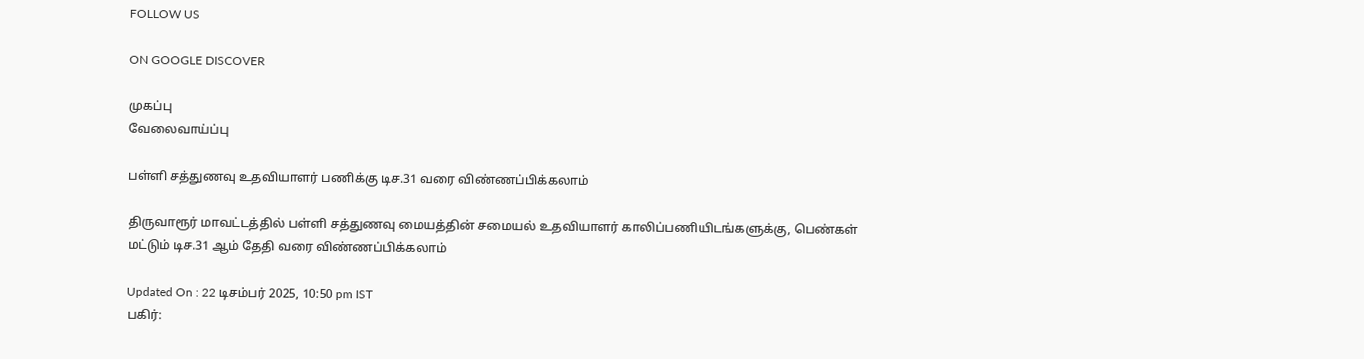FOLLOW US

ON GOOGLE DISCOVER

முகப்பு
வேலைவாய்ப்பு

பள்ளி சத்துணவு உதவியாளர் பணிக்கு டிச.31 வரை விண்ணப்பிக்கலாம்

திருவாரூர் மாவட்டத்தில் பள்ளி சத்துணவு மையத்தின் சமையல் உதவியாளர் காலிப்பணியிடங்களுக்கு, பெண்கள் மட்டும் டிச.31 ஆம் தேதி வரை விண்ணப்பிக்கலாம்

Updated On : 22 டிசம்பர் 2025, 10:50 pm IST
பகிர்: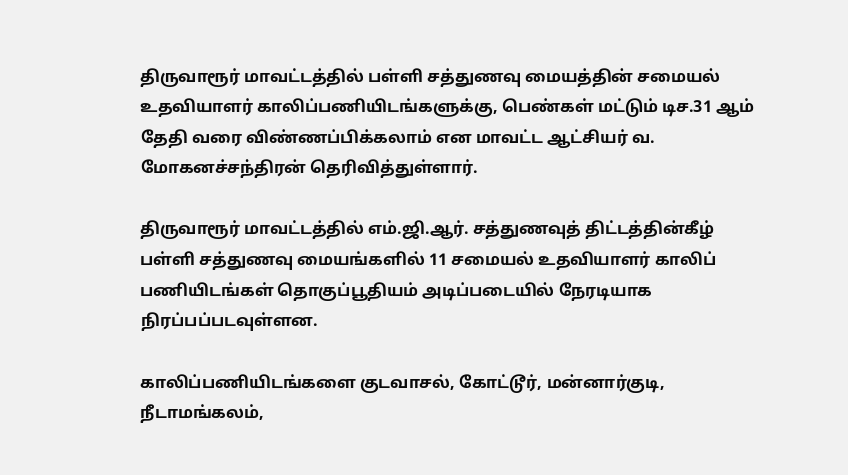திருவாரூர் மாவட்டத்தில் பள்ளி சத்துணவு மையத்தின் சமையல் உதவியாளர் காலிப்பணியிடங்களுக்கு, பெண்கள் மட்டும் டிச.31 ஆம் தேதி வரை விண்ணப்பிக்கலாம் என மாவட்ட ஆட்சியர் வ. மோகனச்சந்திரன் தெரிவித்துள்ளார்.

திருவாரூர் மாவட்டத்தில் எம்.ஜி.ஆர். சத்துணவுத் திட்டத்தின்கீழ் பள்ளி சத்துணவு மையங்களில் 11 சமையல் உதவியாளர் காலிப் பணியிடங்கள் தொகுப்பூதியம் அடிப்படையில் நேரடியாக நிரப்பப்படவுள்ளன.

காலிப்பணியிடங்களை குடவாசல், கோட்டூர், மன்னார்குடி, நீடாமங்கலம்,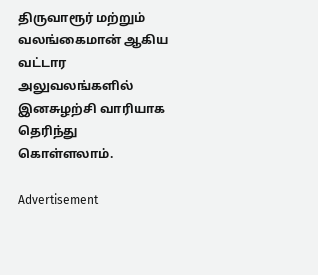திருவாரூர் மற்றும் வலங்கைமான் ஆகிய வட்டார அலுவலங்களில் இனசுழற்சி வாரியாக தெரிந்து கொள்ளலாம்.

Advertisement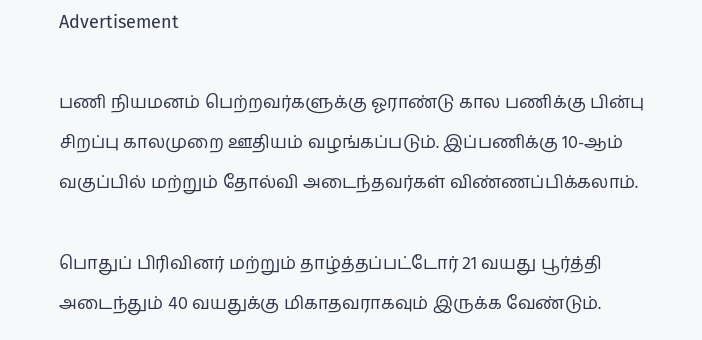Advertisement

பணி நியமனம் பெற்றவர்களுக்கு ஓராண்டு கால பணிக்கு பின்பு சிறப்பு காலமுறை ஊதியம் வழங்கப்படும். இப்பணிக்கு 10-ஆம் வகுப்பில் மற்றும் தோல்வி அடைந்தவர்கள் விண்ணப்பிக்கலாம்.

பொதுப் பிரிவினர் மற்றும் தாழ்த்தப்பட்டோர் 21 வயது பூர்த்தி அடைந்தும் 40 வயதுக்கு மிகாதவராகவும் இருக்க வேண்டும்.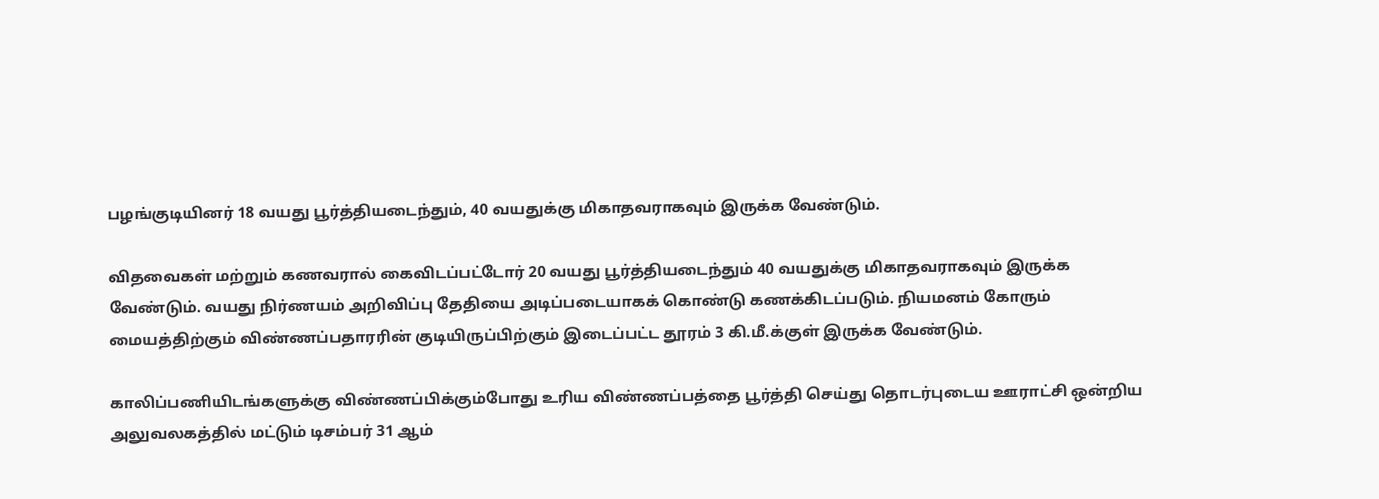பழங்குடியினர் 18 வயது பூர்த்தியடைந்தும், 40 வயதுக்கு மிகாதவராகவும் இருக்க வேண்டும்.

விதவைகள் மற்றும் கணவரால் கைவிடப்பட்டோர் 20 வயது பூர்த்தியடைந்தும் 40 வயதுக்கு மிகாதவராகவும் இருக்க வேண்டும். வயது நிர்ணயம் அறிவிப்பு தேதியை அடிப்படையாகக் கொண்டு கணக்கிடப்படும். நியமனம் கோரும் மையத்திற்கும் விண்ணப்பதாரரின் குடியிருப்பிற்கும் இடைப்பட்ட தூரம் 3 கி.மீ.க்குள் இருக்க வேண்டும்.

காலிப்பணியிடங்களுக்கு விண்ணப்பிக்கும்போது உரிய விண்ணப்பத்தை பூர்த்தி செய்து தொடர்புடைய ஊராட்சி ஒன்றிய அலுவலகத்தில் மட்டும் டிசம்பர் 31 ஆம்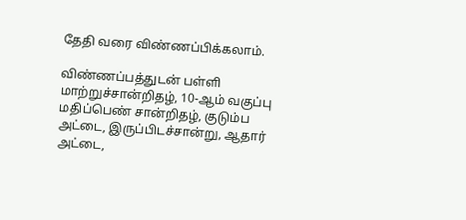தேதி வரை விண்ணப்பிக்கலாம்.

விண்ணப்பத்துடன் பள்ளி மாற்றுச்சான்றிதழ், 10-ஆம் வகுப்பு மதிப்பெண் சான்றிதழ், குடும்ப அட்டை, இருப்பிடச்சான்று, ஆதார் அட்டை,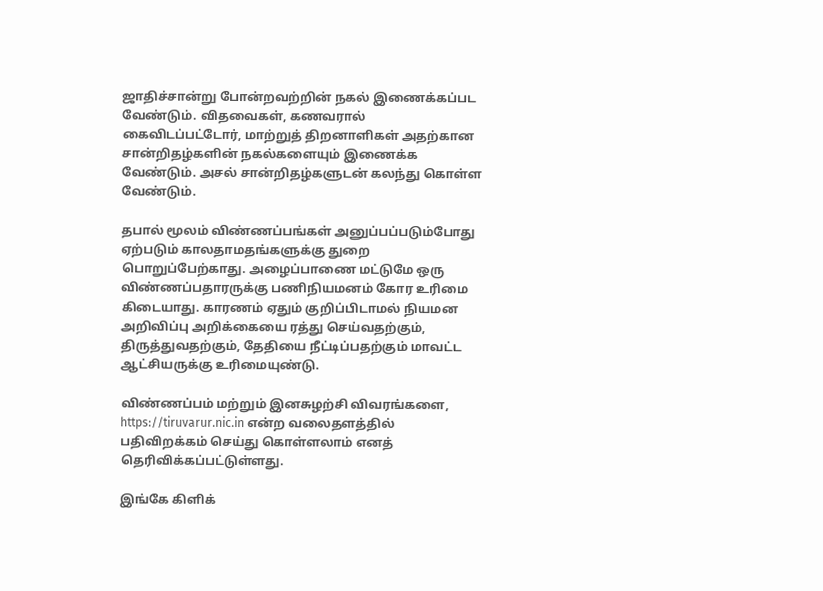ஜாதிச்சான்று போன்றவற்றின் நகல் இணைக்கப்பட வேண்டும். விதவைகள், கணவரால் கைவிடப்பட்டோர், மாற்றுத் திறனாளிகள் அதற்கான சான்றிதழ்களின் நகல்களையும் இணைக்க வேண்டும். அசல் சான்றிதழ்களுடன் கலந்து கொள்ள வேண்டும்.

தபால் மூலம் விண்ணப்பங்கள் அனுப்பப்படும்போது ஏற்படும் காலதாமதங்களுக்கு துறை பொறுப்பேற்காது. அழைப்பாணை மட்டுமே ஒரு விண்ணப்பதாரருக்கு பணிநியமனம் கோர உரிமை கிடையாது. காரணம் ஏதும் குறிப்பிடாமல் நியமன அறிவிப்பு அறிக்கையை ரத்து செய்வதற்கும், திருத்துவதற்கும், தேதியை நீட்டிப்பதற்கும் மாவட்ட ஆட்சியருக்கு உரிமையுண்டு.

விண்ணப்பம் மற்றும் இனசுழற்சி விவரங்களை, https://tiruvarur.nic.in என்ற வலைதளத்தில் பதிவிறக்கம் செய்து கொள்ளலாம் எனத் தெரிவிக்கப்பட்டுள்ளது.

இங்கே கிளிக்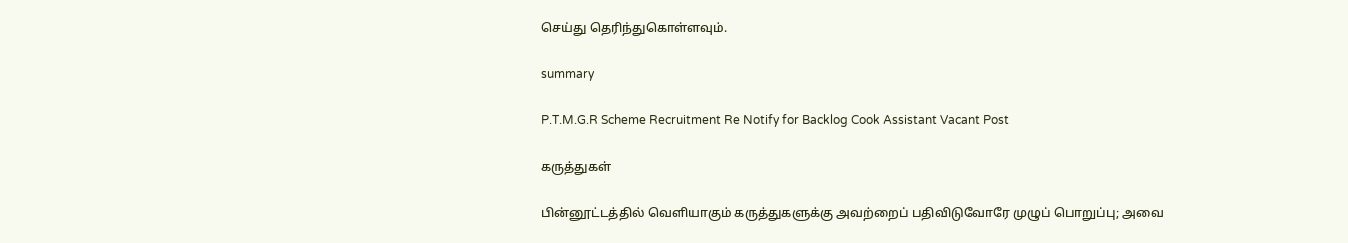செய்து தெரிந்துகொள்ளவும்.

summary

P.T.M.G.R Scheme Recruitment Re Notify for Backlog Cook Assistant Vacant Post

கருத்துகள்

பின்னூட்டத்தில் வெளியாகும் கருத்துகளுக்கு அவற்றைப் பதிவிடுவோரே முழுப் பொறுப்பு; அவை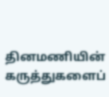தினமணியின் கருத்துகளைப்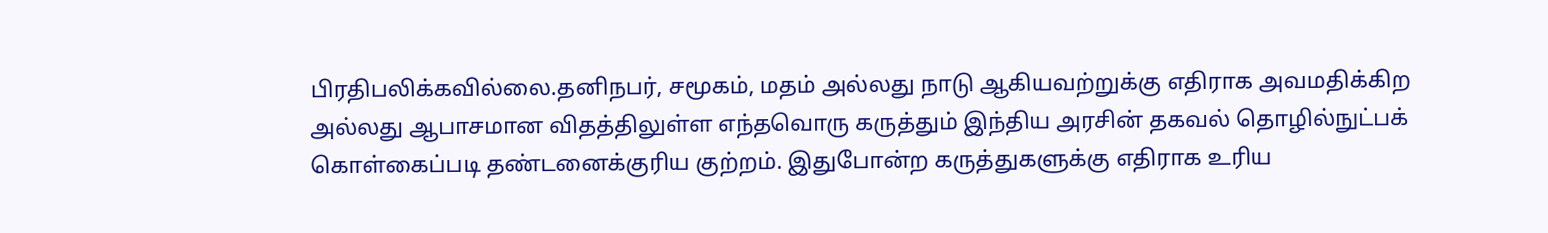பிரதிபலிக்கவில்லை.தனிநபர், சமூகம், மதம் அல்லது நாடு ஆகியவற்றுக்கு எதிராக அவமதிக்கிற அல்லது ஆபாசமான விதத்திலுள்ள எந்தவொரு கருத்தும் இந்திய அரசின் தகவல் தொழில்நுட்பக் கொள்கைப்படி தண்டனைக்குரிய குற்றம். இதுபோன்ற கருத்துகளுக்கு எதிராக உரிய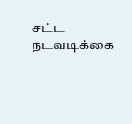சட்ட நடவடிக்கை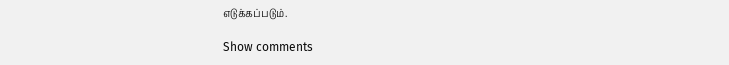எடுக்கப்படும்.

Show comments